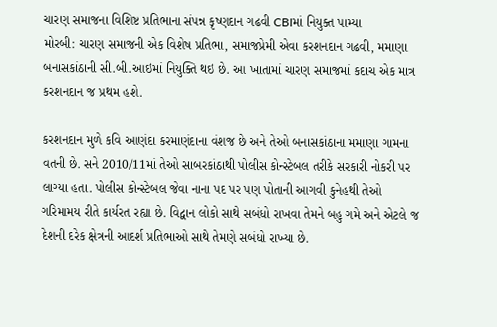ચારણ સમાજના વિશિષ્ટ પ્રતિભાના સંપન્ન કૃષ્ણદાન ગઢવી CBIમાં નિયુક્ત પામ્યા
મોરબી: ચારણ સમાજની એક વિશેષ પ્રતિભા, સમાજપ્રેમી એવા કરશનદાન ગઢવી, મમાણા બનાસકાંઠાની સી.બી.આઇમાં નિયુક્તિ થઇ છે. આ ખાતામાં ચારણ સમાજમાં કદાચ એક માત્ર કરશનદાન જ પ્રથમ હશે.

કરશનદાન મુળે કવિ આણંદા કરમાણંદાના વંશજ છે અને તેઓ બનાસકાંઠાના મમાણા ગામના વતની છે. સને 2010/11માં તેઓ સાબરકાંઠાથી પોલીસ કોન્સ્ટેબલ તરીકે સરકારી નોકરી પર લાગ્યા હતા. પોલીસ કોન્સ્ટેબલ જેવા નાના પદ પર પણ પોતાની આગવી કુનેહથી તેઓ ગરિમામય રીતે કાર્યરત રહ્યા છે. વિદ્વાન લોકો સાથે સબંધો રાખવા તેમને બહુ ગમે અને એટલે જ દેશની દરેક ક્ષેત્રની આદર્શ પ્રતિભાઓ સાથે તેમણે સબંધો રાખ્યા છે.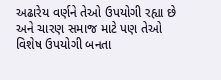અઢારેય વર્ણને તેઓ ઉપયોગી રહ્યા છે અને ચારણ સમાજ માટે પણ તેઓ વિશેષ ઉપયોગી બનતા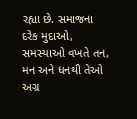રહ્યા છે. સમાજના દરેક મુદાઓ, સમસ્યાઓ વખતે તન, મન અને ધનથી તેઓ અગ્ર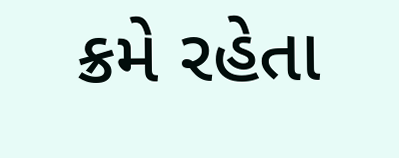ક્રમે રહેતા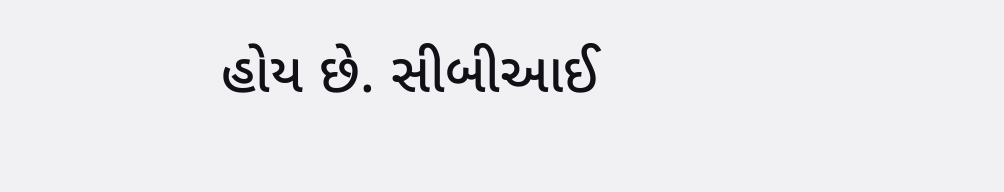હોય છે. સીબીઆઈ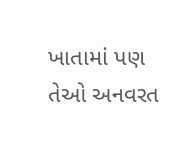ખાતામાં પણ તેઓ અનવરત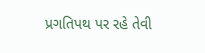પ્રગતિપથ પર રહે તેવી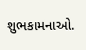શુભકામનાઓ.